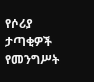የሶሪያ ታጣቂዎች የመንግሥት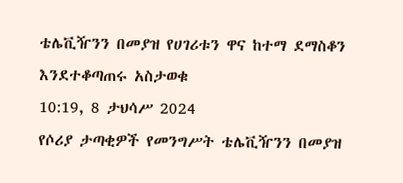ቴሌቪዥንን በመያዝ የሀገሪቱን ዋና ከተማ ደማስቆን እንደተቆጣጠሩ አስታወቁ
10:19, 8 ታህሳሥ 2024
የሶሪያ ታጣቂዎች የመንግሥት ቴሌቪዥንን በመያዝ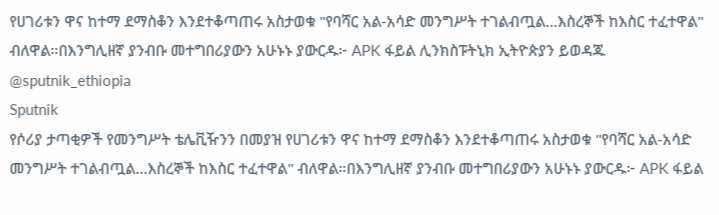የሀገሪቱን ዋና ከተማ ደማስቆን እንደተቆጣጠሩ አስታወቁ "የባሻር አል-አሳድ መንግሥት ተገልብጧል...እስረኞች ከእስር ተፈተዋል" ብለዋል።በእንግሊዘኛ ያንብቡ መተግበሪያውን አሁኑኑ ያውርዱ፦ APK ፋይል ሊንክስፑትኒክ ኢትዮጵያን ይወዳጁ @sputnik_ethiopia
Sputnik
የሶሪያ ታጣቂዎች የመንግሥት ቴሌቪዥንን በመያዝ የሀገሪቱን ዋና ከተማ ደማስቆን እንደተቆጣጠሩ አስታወቁ "የባሻር አል-አሳድ መንግሥት ተገልብጧል...እስረኞች ከእስር ተፈተዋል" ብለዋል።በእንግሊዘኛ ያንብቡ መተግበሪያውን አሁኑኑ ያውርዱ፦ APK ፋይል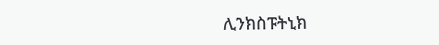ሊንክስፑትኒክ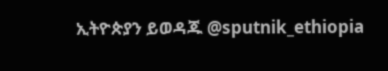ኢትዮጵያን ይወዳጁ @sputnik_ethiopia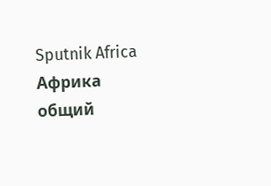Sputnik Africa
Африка общий